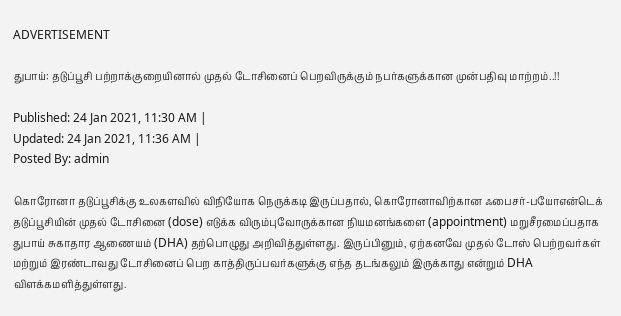ADVERTISEMENT

துபாய்: தடுப்பூசி பற்றாக்குறையினால் முதல் டோசினைப் பெறவிருக்கும் நபர்களுக்கான முன்பதிவு மாற்றம்..!!

Published: 24 Jan 2021, 11:30 AM |
Updated: 24 Jan 2021, 11:36 AM |
Posted By: admin

கொரோனா தடுப்பூசிக்கு உலகளவில் விநியோக நெருக்கடி இருப்பதால், கொரோனாவிற்கான ஃபைசர்-பயோஎன்டெக் தடுப்பூசியின் முதல் டோசினை (dose) எடுக்க விரும்புவோருக்கான நியமனங்களை (appointment) மறுசீரமைப்பதாக துபாய் சுகாதார ஆணையம் (DHA) தற்பொழுது அறிவித்துள்ளது. இருப்பினும், ஏற்கனவே முதல் டோஸ் பெற்றவர்கள் மற்றும் இரண்டாவது டோசினைப் பெற காத்திருப்பவர்களுக்கு எந்த தடங்கலும் இருக்காது என்றும் DHA விளக்கமளித்துள்ளது.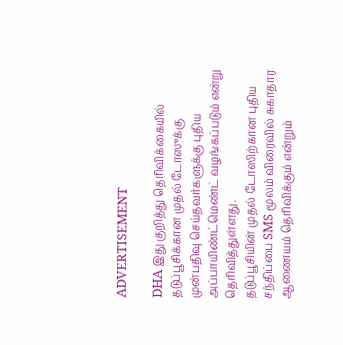ADVERTISEMENT

DHA இது குறித்து தெரிவிக்கையில் தடுப்பூசிக்கான முதல் டோஸுக்கு முன்பதிவு செய்தவர்களுக்கு புதிய அப்பாயிண்ட்மெண்ட் வழங்கப்படும் என்று தெரிவித்துள்ளது.
தடுப்பூசியின் முதல் டோஸிற்கான புதிய சந்திப்பை SMS மூலம் விரைவில் சுகாதார ஆணையம் தெரிவிக்கும் என்றும்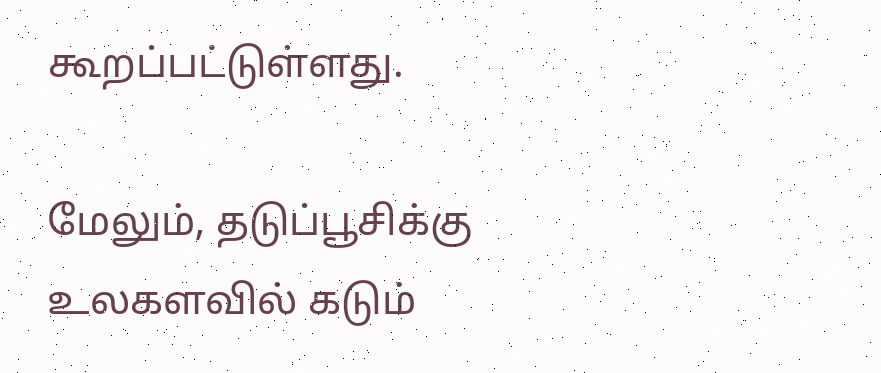கூறப்பட்டுள்ளது.

மேலும், தடுப்பூசிக்கு உலகளவில் கடும்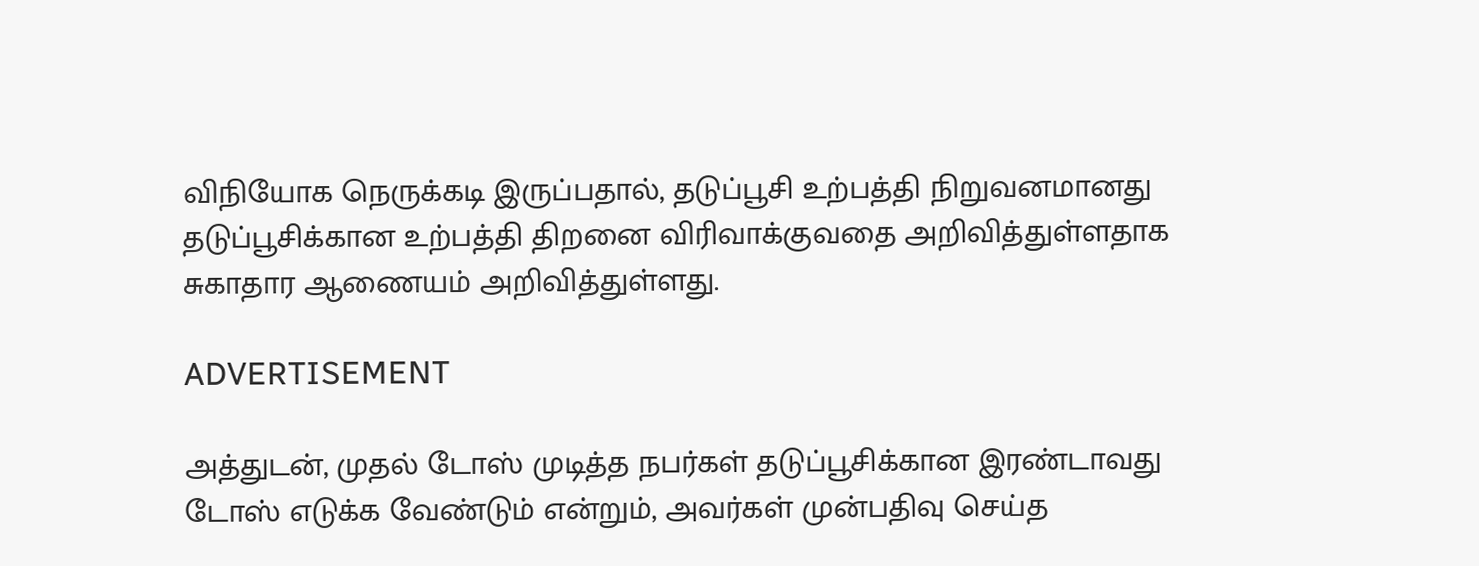விநியோக நெருக்கடி இருப்பதால், தடுப்பூசி உற்பத்தி நிறுவனமானது தடுப்பூசிக்கான உற்பத்தி திறனை விரிவாக்குவதை அறிவித்துள்ளதாக சுகாதார ஆணையம் அறிவித்துள்ளது.

ADVERTISEMENT

அத்துடன், முதல் டோஸ் முடித்த நபர்கள் தடுப்பூசிக்கான இரண்டாவது டோஸ் எடுக்க வேண்டும் என்றும், அவர்கள் முன்பதிவு செய்த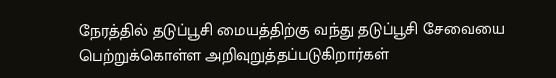நேரத்தில் தடுப்பூசி மையத்திற்கு வந்து தடுப்பூசி சேவையை பெற்றுக்கொள்ள அறிவுறுத்தப்படுகிறார்கள்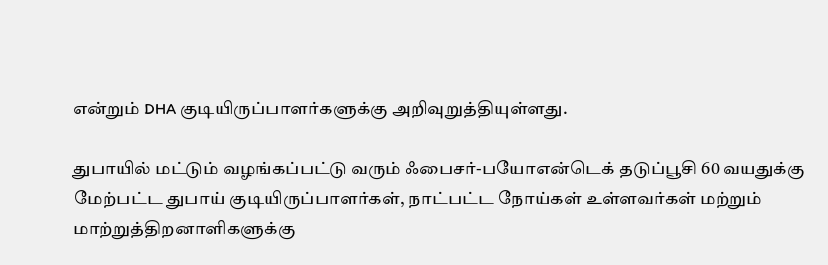என்றும் DHA குடியிருப்பாளர்களுக்கு அறிவுறுத்தியுள்ளது.

துபாயில் மட்டும் வழங்கப்பட்டு வரும் ஃபைசர்-பயோஎன்டெக் தடுப்பூசி 60 வயதுக்கு மேற்பட்ட துபாய் குடியிருப்பாளர்கள், நாட்பட்ட நோய்கள் உள்ளவர்கள் மற்றும் மாற்றுத்திறனாளிகளுக்கு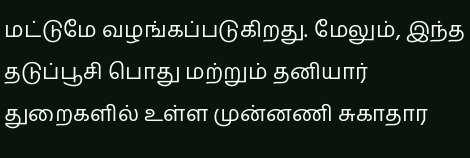மட்டுமே வழங்கப்படுகிறது. மேலும், இந்த தடுப்பூசி பொது மற்றும் தனியார் துறைகளில் உள்ள முன்னணி சுகாதார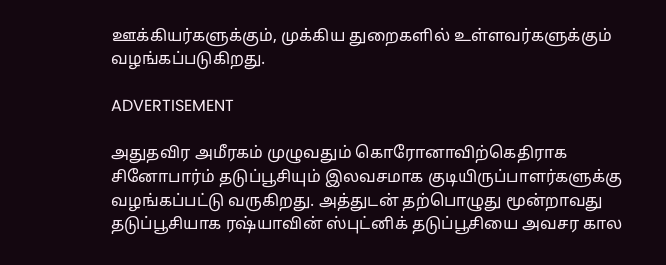ஊக்கியர்களுக்கும், முக்கிய துறைகளில் உள்ளவர்களுக்கும் வழங்கப்படுகிறது.

ADVERTISEMENT

அதுதவிர அமீரகம் முழுவதும் கொரோனாவிற்கெதிராக சினோபார்ம் தடுப்பூசியும் இலவசமாக குடியிருப்பாளர்களுக்கு வழங்கப்பட்டு வருகிறது. அத்துடன் தற்பொழுது மூன்றாவது தடுப்பூசியாக ரஷ்யாவின் ஸ்புட்னிக் தடுப்பூசியை அவசர கால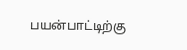பயன்பாட்டிற்கு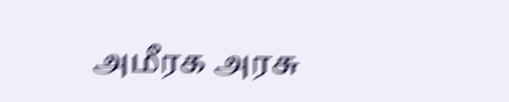அமீரக அரசு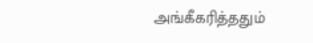அங்கீகரித்ததும்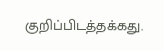குறிப்பிடத்தக்கது.